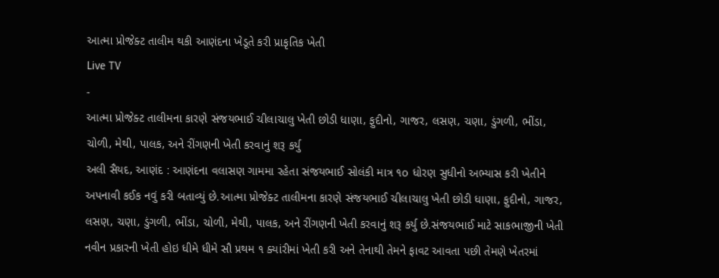આત્મા પ્રોજેક્ટ તાલીમ થકી આણંદના ખેડૂતે કરી પ્રાકૃતિક ખેતી
Live TV
-
આત્મા પ્રોજેક્ટ તાલીમના કારણે સંજયભાઈ ચીલાચાલુ ખેતી છોડી ધાણા, ફુદીનો, ગાજર, લસણ, ચણા, ડુંગળી, ભીંડા, ચોળી, મેથી, પાલક, અને રીંગણની ખેતી કરવાનું શરૂ કર્યુ
અલી સૈયદ, આણંદ : આણંદના વલાસણ ગામમા રહેતા સંજયભાઈ સોલંકી માત્ર ૧o ધોરણ સુધીનો અભ્યાસ કરી ખેતીને અપનાવી કઈક નવું કરી બતાવ્યું છે.આત્મા પ્રોજેક્ટ તાલીમના કારણે સંજયભાઈ ચીલાચાલુ ખેતી છોડી ધાણા, ફુદીનો, ગાજર, લસણ, ચણા, ડુંગળી, ભીંડા, ચોળી, મેથી, પાલક, અને રીંગણની ખેતી કરવાનું શરૂ કર્યુ છે.સંજયભાઈ માટે સાકભાજીની ખેતી નવીન પ્રકારની ખેતી હોઇ ધીમે ધીમે સૌ પ્રથમ ૧ ક્યાંરીમાં ખેતી કરી અને તેનાથી તેમને ફાવટ આવતા પછી તેમણે ખેતરમાં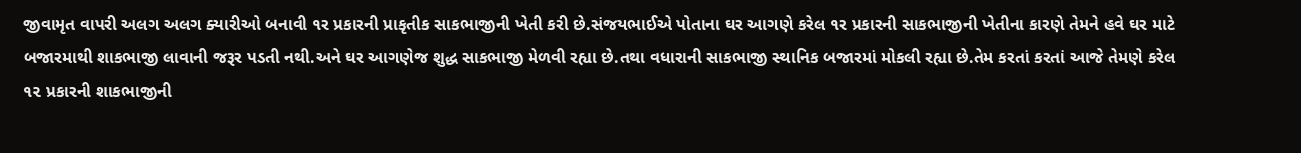જીવામૃત વાપરી અલગ અલગ ક્યારીઓ બનાવી ૧ર પ્રકારની પ્રાકૃતીક સાકભાજીની ખેતી કરી છે.સંજયભાઈએ પોતાના ઘર આગણે કરેલ ૧ર પ્રકારની સાકભાજીની ખેતીના કારણે તેમને હવે ઘર માટે બજારમાથી શાકભાજી લાવાની જરૂર પડતી નથી.અને ઘર આગણેજ શુદ્ધ સાકભાજી મેળવી રહ્યા છે.તથા વધારાની સાકભાજી સ્થાનિક બજારમાં મોકલી રહ્યા છે.તેમ કરતાં કરતાં આજે તેમણે કરેલ ૧૨ પ્રકારની શાકભાજીની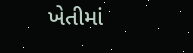ખેતીમાં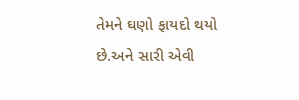તેમને ઘણો ફાયદો થયો છે.અને સારી એવી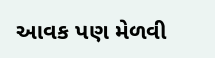આવક પણ મેળવી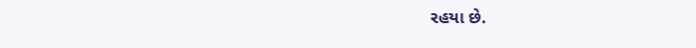રહયા છે.